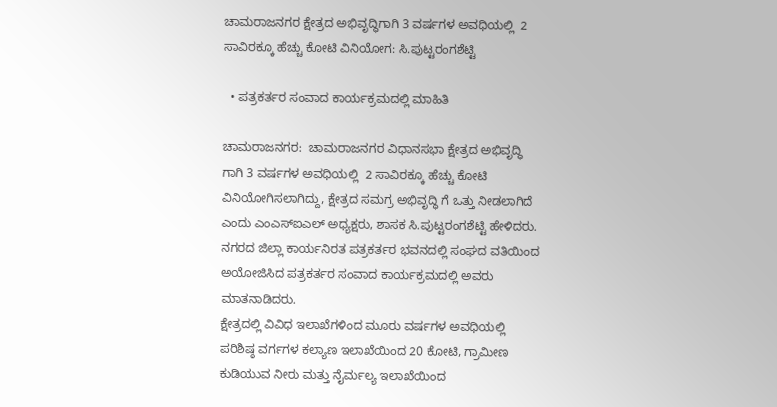ಚಾಮರಾಜನಗರ ಕ್ಷೇತ್ರದ ಅಭಿವೃದ್ಧಿಗಾಗಿ 3 ವರ್ಷಗಳ ಅವಧಿಯಲ್ಲಿ  2 ಸಾವಿರಕ್ಕೂ ಹೆಚ್ಚು ಕೋಟಿ ವಿನಿಯೋಗ: ಸಿ.ಪುಟ್ಟರಂಗಶೆಟ್ಟಿ

  • ಪತ್ರಕರ್ತರ ಸಂವಾದ ಕಾರ್ಯಕ್ರಮದಲ್ಲಿ ಮಾಹಿತಿ

ಚಾಮರಾಜನಗರ:  ಚಾಮರಾಜನಗರ ವಿಧಾನಸಭಾ ಕ್ಷೇತ್ರದ ಅಭಿವೃದ್ಧಿ ಗಾಗಿ 3 ವರ್ಷಗಳ ಅವಧಿಯಲ್ಲಿ  2 ಸಾವಿರಕ್ಕೂ ಹೆಚ್ಚು ಕೋಟಿ  ವಿನಿಯೋಗಿಸಲಾಗಿದ್ದು, ಕ್ಷೇತ್ರದ ಸಮಗ್ರ ಅಭಿವೃದ್ಧಿ ಗೆ ಒತ್ತು ನೀಡಲಾಗಿದೆ
ಎಂದು ಎಂಎಸ್ಐಎಲ್ ಅಧ್ಯಕ್ಷರು, ಶಾಸಕ ಸಿ.ಪುಟ್ಟರಂಗಶೆಟ್ಟಿ ಹೇಳಿದರು.
ನಗರದ ಜಿಲ್ಲಾ ಕಾರ್ಯನಿರತ ಪತ್ರಕರ್ತರ ಭವನದಲ್ಲಿ ಸಂಘದ ವತಿಯಿಂದ ಅಯೋಜಿಸಿದ ಪತ್ರಕರ್ತರ ಸಂವಾದ ಕಾರ್ಯಕ್ರಮದಲ್ಲಿ ಅವರು ಮಾತನಾಡಿದರು.
ಕ್ಷೇತ್ರದಲ್ಲಿ ವಿವಿಧ ಇಲಾಖೆಗಳಿಂದ ಮೂರು‌ ವರ್ಷಗಳ ಅವಧಿಯಲ್ಲಿ ಪರಿಶಿಷ್ಠ ವರ್ಗಗಳ ಕಲ್ಯಾಣ ಇಲಾಖೆಯಿಂದ 20 ಕೋಟಿ, ಗ್ರಾಮೀಣ ಕುಡಿಯುವ ನೀರು ಮತ್ತು ನೈರ್ಮಲ್ಯ ಇಲಾಖೆಯಿಂದ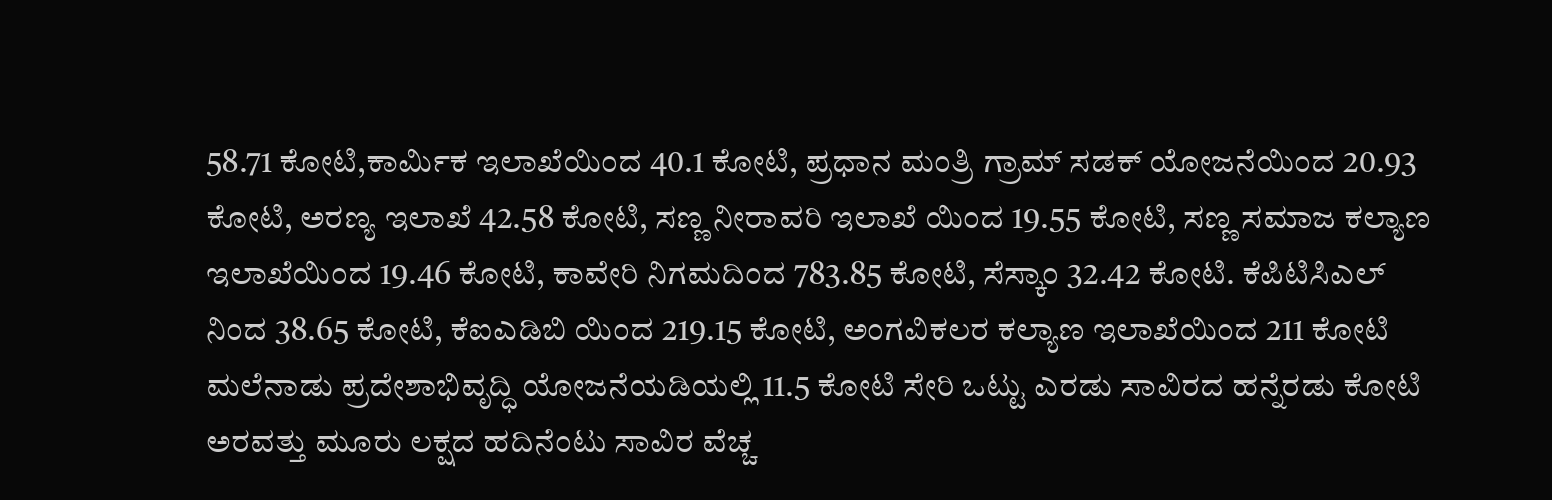58.71 ಕೋಟಿ,ಕಾರ್ಮಿಕ ಇಲಾಖೆಯಿಂದ 40.1 ಕೋಟಿ, ಪ್ರಧಾನ ಮಂತ್ರಿ ಗ್ರಾಮ್ ಸಡಕ್ ಯೋಜನೆಯಿಂದ 20.93 ಕೋಟಿ, ಅರಣ್ಯ ಇಲಾಖೆ 42.58 ಕೋಟಿ, ಸಣ್ಣ ನೀರಾವರಿ ಇಲಾಖೆ ಯಿಂದ 19.55 ಕೋಟಿ, ಸಣ್ಣ ಸಮಾಜ ಕಲ್ಯಾಣ ಇಲಾಖೆಯಿಂದ 19.46 ಕೋಟಿ, ಕಾವೇರಿ ನಿಗಮದಿಂದ 783.85 ಕೋಟಿ, ಸೆಸ್ಕಾಂ 32.42 ಕೋಟಿ. ಕೆಪಿಟಿಸಿಎಲ್ ನಿಂದ 38.65 ಕೋಟಿ, ಕೆಐಎಡಿಬಿ ಯಿಂದ 219.15 ಕೋಟಿ, ಅಂಗವಿಕಲರ ಕಲ್ಯಾಣ ಇಲಾಖೆಯಿಂದ 211 ಕೋಟಿ ಮಲೆನಾಡು ಪ್ರದೇಶಾಭಿವೃದ್ಧಿ ಯೋಜನೆಯಡಿಯಲ್ಲಿ 11.5 ಕೋಟಿ ಸೇರಿ ಒಟ್ಟು ಎರಡು ಸಾವಿರದ ಹನ್ನೆರಡು ಕೋಟಿ ಅರವತ್ತು ಮೂರು ಲಕ್ಷದ ಹದಿನೆಂಟು ಸಾವಿರ ವೆಚ್ಚ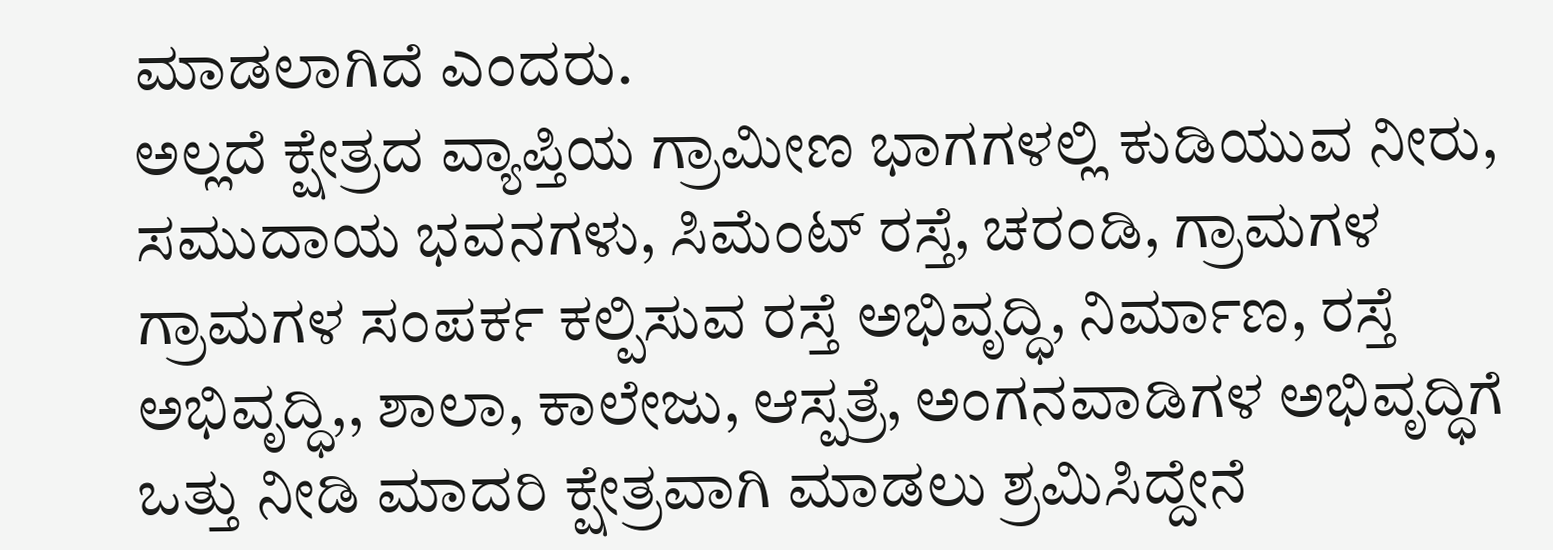ಮಾಡಲಾಗಿದೆ ಎಂದರು.
ಅಲ್ಲದೆ ಕ್ಷೇತ್ರದ ವ್ಯಾಪ್ತಿಯ ಗ್ರಾಮೀಣ ಭಾಗಗಳಲ್ಲಿ ಕುಡಿಯುವ ನೀರು, ಸಮುದಾಯ ಭವನಗಳು, ಸಿಮೆಂಟ್ ರಸ್ತೆ, ಚರಂಡಿ, ಗ್ರಾಮಗಳ ಗ್ರಾಮಗಳ ಸಂಪರ್ಕ ಕಲ್ಪಿಸುವ ರಸ್ತೆ ಅಭಿವೃದ್ಧಿ, ನಿರ್ಮಾಣ, ರಸ್ತೆ ಅಭಿವೃದ್ಧಿ,, ಶಾಲಾ, ಕಾಲೇಜು, ಆಸ್ಪತ್ರೆ, ಅಂಗನವಾಡಿಗಳ ಅಭಿವೃದ್ಧಿಗೆ   ಒತ್ತು ನೀಡಿ ಮಾದರಿ‌ ಕ್ಷೇತ್ರವಾಗಿ ಮಾಡಲು ಶ್ರಮಿಸಿದ್ದೇನೆ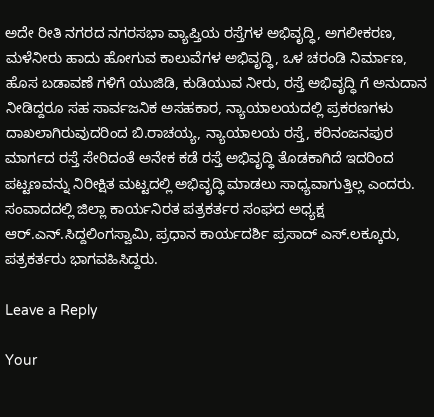ಅದೇ ರೀತಿ ನಗರದ ನಗರಸಭಾ ವ್ಯಾಪ್ತಿಯ ರಸ್ತೆಗಳ ಅಭಿವೃದ್ಧಿ, ಅಗಲೀಕರಣ, ಮಳೆನೀರು ಹಾದು ಹೋಗುವ ಕಾಲುವೆಗಳ ಅಭಿವೃದ್ಧಿ, ಒಳ ಚರಂಡಿ ನಿರ್ಮಾಣ, ಹೊಸ ಬಡಾವಣೆ ಗಳಿಗೆ ಯುಜಿಡಿ, ಕುಡಿಯುವ ನೀರು, ರಸ್ತೆ ಅಭಿವೃದ್ಧಿ ಗೆ ಅನುದಾನ ನೀಡಿದ್ದರೂ ಸಹ ಸಾರ್ವಜನಿಕ ಅಸಹಕಾರ, ನ್ಯಾಯಾಲಯದಲ್ಲಿ ಪ್ರಕರಣಗಳು ದಾಖಲಾಗಿರುವುದರಿಂದ ಬಿ.ರಾಚಯ್ಯ, ನ್ಯಾಯಾಲಯ ರಸ್ತೆ, ಕರಿನಂಜನಪುರ ಮಾರ್ಗದ ರಸ್ತೆ ಸೇರಿದಂತೆ ಅನೇಕ ಕಡೆ ರಸ್ತೆ ಅಭಿವೃದ್ಧಿ ತೊಡಕಾಗಿದೆ ಇದರಿಂದ ಪಟ್ಟಣವನ್ನು ನಿರೀಕ್ಷಿತ ಮಟ್ಟದಲ್ಲಿ ಅಭಿವೃದ್ಧಿ ಮಾಡಲು ಸಾಧ್ಯವಾಗುತ್ತಿಲ್ಲ ಎಂದರು.
ಸಂವಾದದಲ್ಲಿ ಜಿಲ್ಲಾ ಕಾರ್ಯನಿರತ ಪತ್ರಕರ್ತರ ಸಂಘದ ಅಧ್ಯಕ್ಷ ಆರ್.ಎನ್.ಸಿದ್ದಲಿಂಗಸ್ವಾಮಿ, ಪ್ರಧಾನ ಕಾರ್ಯದರ್ಶಿ ಪ್ರಸಾದ್ ಎಸ್.ಲಕ್ಕೂರು, ಪತ್ರಕರ್ತರು ಭಾಗವಹಿಸಿದ್ದರು.

Leave a Reply

Your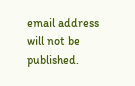email address will not be published.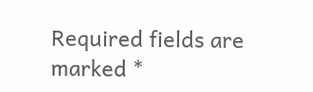Required fields are marked *